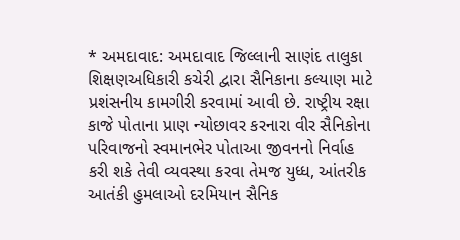* અમદાવાદ: અમદાવાદ જિલ્લાની સાણંદ તાલુકા શિક્ષણઅધિકારી કચેરી દ્વારા સૈનિકાના કલ્યાણ માટે પ્રશંસનીય કામગીરી કરવામાં આવી છે. રાષ્ટ્રીય રક્ષા કાજે પોતાના પ્રાણ ન્યોછાવર કરનારા વીર સૈનિકોના પરિવાજનો સ્વમાનભેર પોતાઆ જીવનનો નિર્વાહ કરી શકે તેવી વ્યવસ્થા કરવા તેમજ યુધ્ધ, આંતરીક આતંકી હુમલાઓ દરમિયાન સૈનિક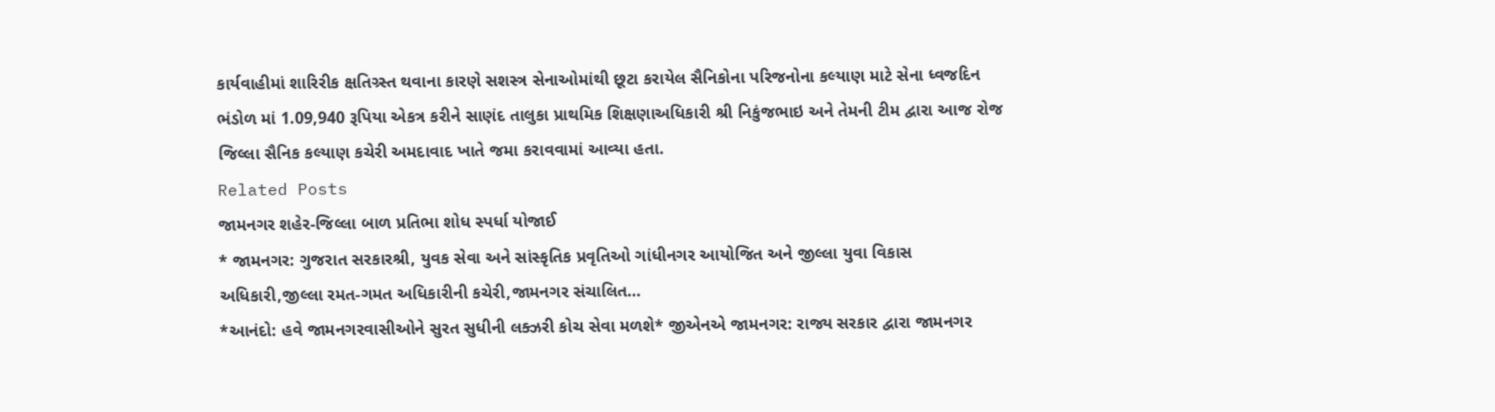કાર્યવાહીમાં શારિરીક ક્ષતિગ્ર્સ્ત થવાના કારણે સશસ્ત્ર સેનાઓમાંથી છૂટા કરાયેલ સૈનિકોના પરિજનોના કલ્યાણ માટે સેના ધ્વજદિન ભંડોળ માં 1.09,940 રૂપિયા એકત્ર કરીને સાણંદ તાલુકા પ્રાથમિક શિક્ષણાઅધિકારી શ્રી નિકુંજભાઇ અને તેમની ટીમ દ્વારા આજ રોજ જિલ્લા સૈનિક કલ્યાણ કચેરી અમદાવાદ ખાતે જમા કરાવવામાં આવ્યા હતા.
Related Posts
જામનગર શહેર-જિલ્લા બાળ પ્રતિભા શોધ સ્પર્ધા યોજાઈ
* જામનગર: ગુજરાત સરકારશ્રી, યુવક સેવા અને સાંસ્કૃતિક પ્રવૃતિઓ ગાંધીનગર આયોજિત અને જીલ્લા યુવા વિકાસ અધિકારી,જીલ્લા રમત-ગમત અધિકારીની કચેરી,જામનગર સંચાલિત…
*આનંદો: હવે જામનગરવાસીઓને સુરત સુધીની લક્ઝરી કોચ સેવા મળશે* જીએનએ જામનગર: રાજ્ય સરકાર દ્વારા જામનગર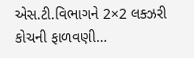એસ.ટી.વિભાગને 2×2 લક્ઝરી કોચની ફાળવણી…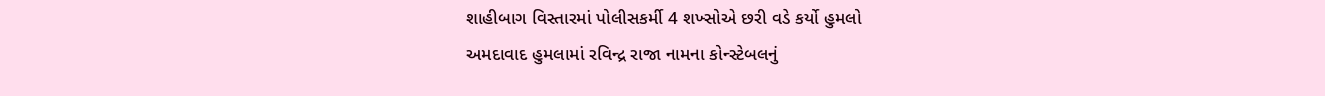શાહીબાગ વિસ્તારમાં પોલીસકર્મી 4 શખ્સોએ છરી વડે કર્યો હુમલો
અમદાવાદ હુમલામાં રવિન્દ્ર રાજા નામના કોન્સ્ટેબલનું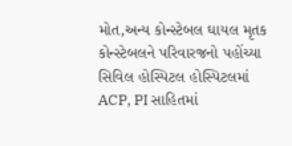મોત,અન્ય કોન્સ્ટેબલ ઘાયલ મૃતક કોન્સ્ટેબલને પરિવારજનો પહોંચ્યા સિવિલ હોસ્પિટલ હોસ્પિટલમાં ACP, PI સાહિતમાં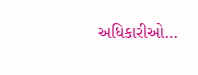અધિકારીઓ…